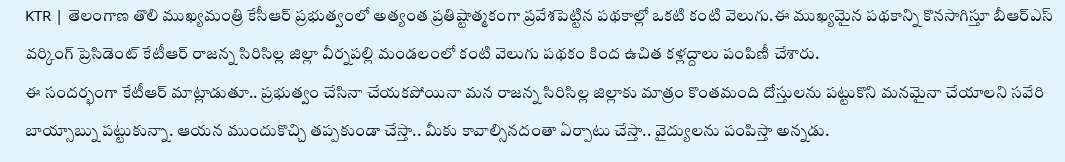KTR | తెలంగాణ తొలి ముఖ్యమంత్రి కేసీఆర్ ప్రభుత్వంలో అత్యంత ప్రతిష్టాత్మకంగా ప్రవేశపెట్టిన పథకాల్లో ఒకటి కంటి వెలుగు.ఈ ముఖ్యమైన పథకాన్ని కొనసాగిస్తూ బీఆర్ఎస్ వర్కింగ్ ప్రెసిడెంట్ కేటీఆర్ రాజన్న సిరిసిల్ల జిల్లా వీర్నపల్లి మండలంలో కంటి వెలుగు పథకం కింద ఉచిత కళ్లద్దాలు పంపిణీ చేశారు.
ఈ సందర్భంగా కేటీఆర్ మాట్లాడుతూ.. ప్రభుత్వం చేసినా చేయకపోయినా మన రాజన్న సిరిసిల్ల జిల్లాకు మాత్రం కొంతమంది దోస్తులను పట్టుకొని మనమైనా చేయాలని సవేరి బాయ్సాబ్ను పట్టుకున్నా. ఆయన ముందుకొచ్చి తప్పకుండా చేస్తా.. మీకు కావాల్సినదంతా ఏర్పాటు చేస్తా.. వైద్యులను పంపిస్తా అన్నడు.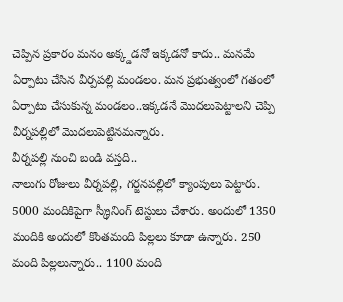చెప్పిన ప్రకారం మనం అక్క్డడనో ఇక్కడనో కాదు.. మనమే ఏర్పాటు చేసిన వీర్పపల్లి మండలం. మన ప్రభుత్వంలో గతంలో ఏర్పాటు చేసుకున్న మండలం..ఇక్కడనే మొదలుపెట్టాలని చెప్పి వీర్నపల్లిలో మొదలుపెట్టినమన్నారు.
వీర్నపల్లి నుంచి బండి వస్తది..
నాలుగు రోజులు వీర్నపల్లి, గర్జనపల్లిలో క్యాంపులు పెట్టారు. 5000 మందికిపైగా స్క్రీనింగ్ టెస్టులు చేశారు. అందులో 1350 మందికి అందులో కొంతమంది పిల్లలు కూడా ఉన్నారు. 250 మంది పిల్లలున్నారు.. 1100 మంది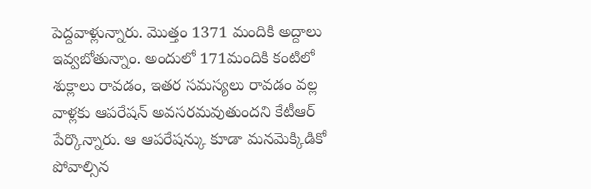పెద్దవాళ్లున్నారు. మొత్తం 1371 మందికి అద్దాలు ఇవ్వబోతున్నాం. అందులో 171మందికి కంటిలో శుక్లాలు రావడం, ఇతర సమస్యలు రావడం వల్ల వాళ్లకు ఆపరేషన్ అవసరమవుతుందని కేటీఆర్ పేర్కొన్నారు. ఆ ఆపరేషన్కు కూడా మనమెక్కిడికో పోవాల్సిన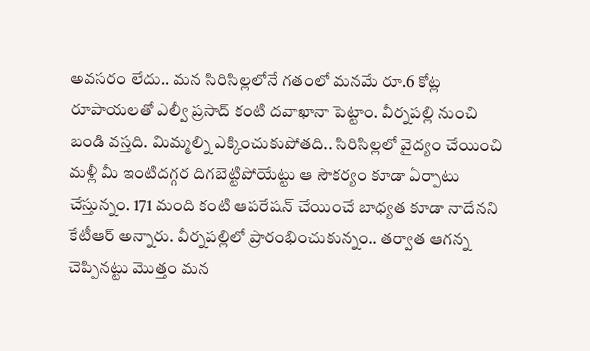అవసరం లేదు.. మన సిరిసిల్లలోనే గతంలో మనమే రూ.6 కోట్ల రూపాయలతో ఎల్వీ ప్రసాద్ కంటి దవాఖానా పెట్టాం. వీర్నపల్లి నుంచి బండి వస్తది. మిమ్మల్ని ఎక్కించుకుపోతది.. సిరిసిల్లలో వైద్యం చేయించి మళ్లీ మీ ఇంటిదగ్గర దిగబెట్టిపోయేట్టు ఆ సౌకర్యం కూడా ఏర్పాటు చేస్తున్నం. 171 మంది కంటి ఆపరేషన్ చేయించే బాధ్యత కూడా నాదేనని కేటీఆర్ అన్నారు. వీర్నపల్లిలో ప్రారంభించుకున్నం.. తర్వాత ఆగన్న చెప్పినట్టు మొత్తం మన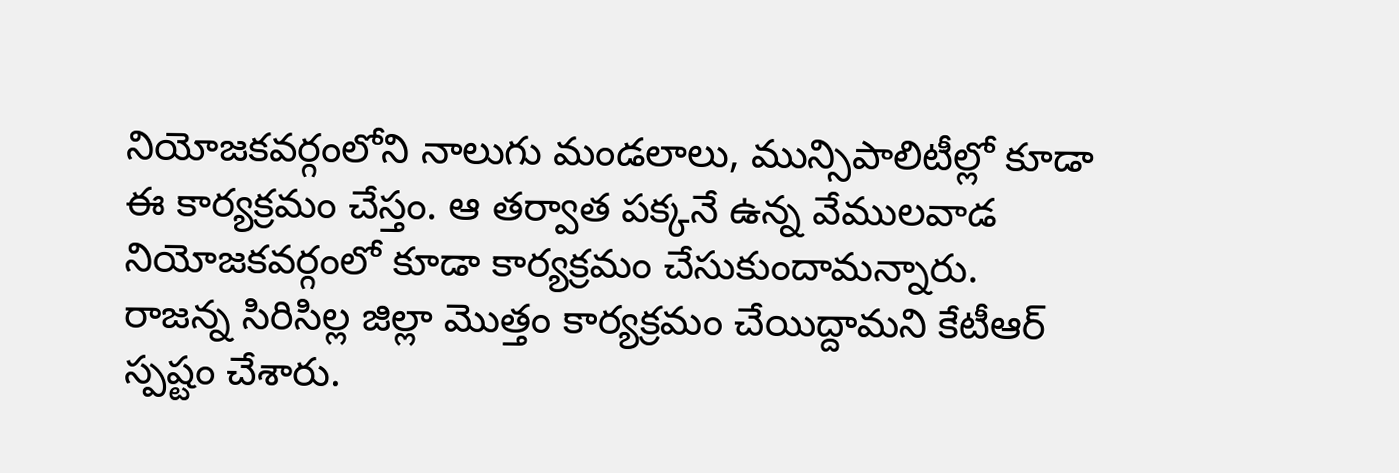నియోజకవర్గంలోని నాలుగు మండలాలు, మున్సిపాలిటీల్లో కూడా ఈ కార్యక్రమం చేస్తం. ఆ తర్వాత పక్కనే ఉన్న వేములవాడ నియోజకవర్గంలో కూడా కార్యక్రమం చేసుకుందామన్నారు.
రాజన్న సిరిసిల్ల జిల్లా మొత్తం కార్యక్రమం చేయిద్దామని కేటీఆర్ స్పష్టం చేశారు.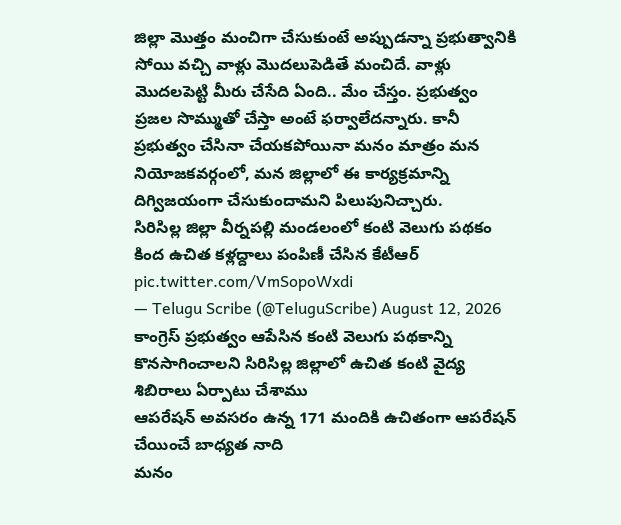జిల్లా మొత్తం మంచిగా చేసుకుంటే అప్పుడన్నా ప్రభుత్వానికి సోయి వచ్చి వాళ్లు మొదలుపెడితే మంచిదే. వాళ్లు మొదలపెట్టి మీరు చేసేది ఏంది.. మేం చేస్తం. ప్రభుత్వం ప్రజల సొమ్ముతో చేస్తా అంటే ఫర్వాలేదన్నారు. కానీ ప్రభుత్వం చేసినా చేయకపోయినా మనం మాత్రం మన నియోజకవర్గంలో, మన జిల్లాలో ఈ కార్యక్రమాన్ని దిగ్విజయంగా చేసుకుందామని పిలుపునిచ్చారు.
సిరిసిల్ల జిల్లా వీర్నపల్లి మండలంలో కంటి వెలుగు పథకం కింద ఉచిత కళ్లద్దాలు పంపిణీ చేసిన కేటీఆర్ pic.twitter.com/VmSopoWxdi
— Telugu Scribe (@TeluguScribe) August 12, 2026
కాంగ్రెస్ ప్రభుత్వం ఆపేసిన కంటి వెలుగు పథకాన్ని కొనసాగించాలని సిరిసిల్ల జిల్లాలో ఉచిత కంటి వైద్య శిబిరాలు ఏర్పాటు చేశాము
ఆపరేషన్ అవసరం ఉన్న 171 మందికి ఉచితంగా ఆపరేషన్ చేయించే బాధ్యత నాది
మనం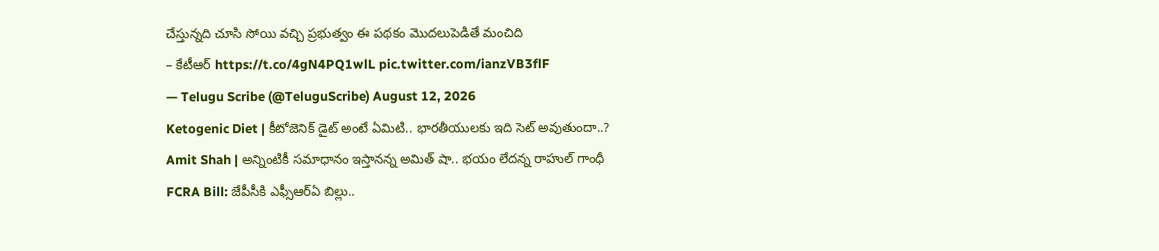చేస్తున్నది చూసి సోయి వచ్చి ప్రభుత్వం ఈ పథకం మొదలుపెడితే మంచిది
– కేటీఆర్ https://t.co/4gN4PQ1wlL pic.twitter.com/ianzVB3flF
— Telugu Scribe (@TeluguScribe) August 12, 2026
Ketogenic Diet | కీటోజెనిక్ డైట్ అంటే ఏమిటి.. భారతీయులకు ఇది సెట్ అవుతుందా..?
Amit Shah | అన్నింటికీ సమాధానం ఇస్తానన్న అమిత్ షా.. భయం లేదన్న రాహుల్ గాంధీ
FCRA Bill: జేపీసీకి ఎఫ్సీఆర్ఏ బిల్లు..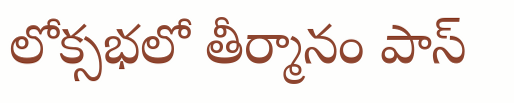లోక్సభలో తీర్మానం పాస్